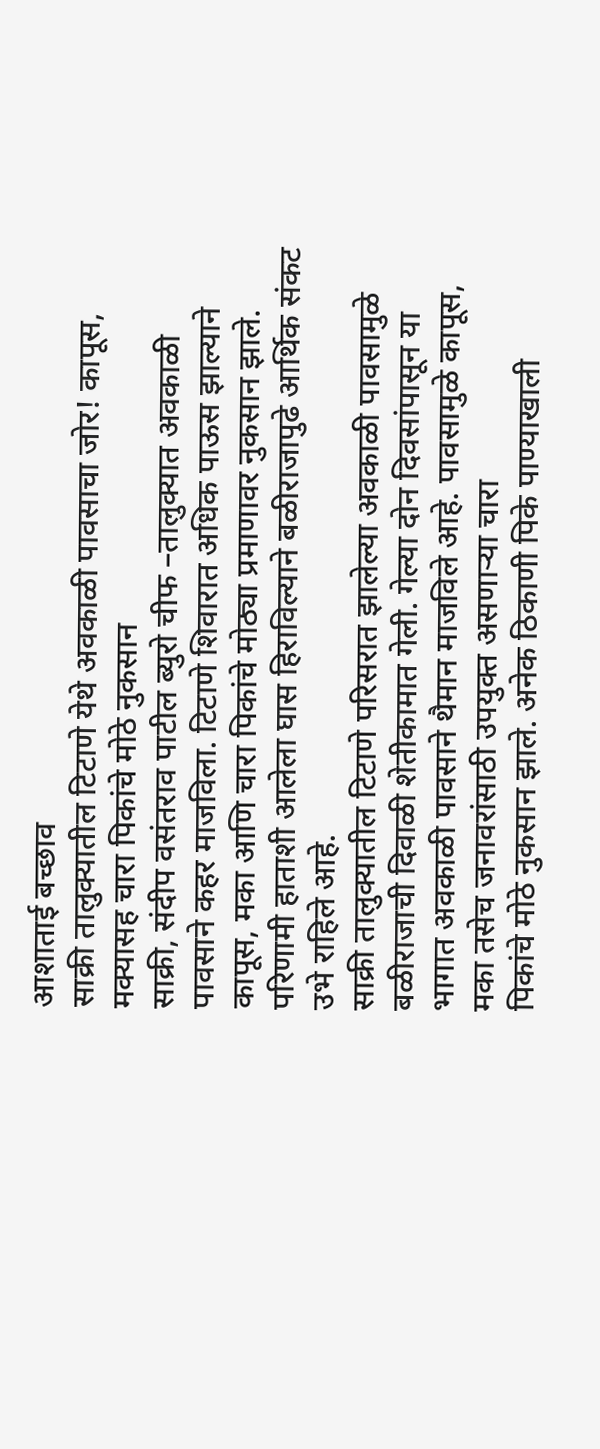आशाताई बच्छाव
साक्री तालुक्यातील टिटाणे येथे अवकाळी पावसाचा जोर! कापूस, मक्यासह चारा पिकांचे मोठे नुकसान
साक्री, संदीप वसंतराव पाटील ब्युरो चीफ –तालुक्यात अवकाळी पावसाने कहर माजविला. टिटाणे शिवारात अधिक पाऊस झाल्याने कापूस, मका आणि चारा पिकांचे मोठ्या प्रमाणावर नुकसान झाले. परिणामी हाताशी आलेला घास हिराविल्याने बळीराजापुढे आर्थिक संकट उभे राहिले आहे.
साक्री तालुक्यातील टिटाणे परिसरात झालेल्या अवकाळी पावसामुळे बळीराजाची दिवाळी शेतीकामात गेली. गेल्या दोन दिवसांपासून या भागात अवकाळी पावसाने थैमान माजविले आहे. पावसामुळे कापूस, मका तसेच जनावरांसाठी उपयुक्त असणाऱ्या चारा
पिकांचे मोठे नुकसान झाले. अनेक ठिकाणी पिके पाण्याखाली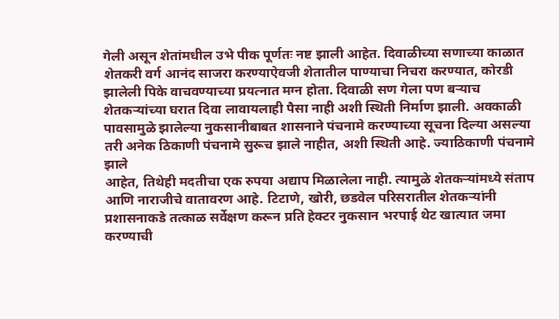गेली असून शेतांमधील उभे पीक पूर्णतः नष्ट झाली आहेत. दिवाळीच्या सणाच्या काळात शेतकरी वर्ग आनंद साजरा करण्याऐवजी शेतातील पाण्याचा निचरा करण्यात, कोरडी झालेली पिके वाचवण्याच्या प्रयत्नात मग्न होता. दिवाळी सण गेला पण बऱ्याच शेतकऱ्यांच्या घरात दिवा लावायलाही पैसा नाही अशी स्थिती निर्माण झाली. अवकाळी पावसामुळे झालेल्या नुकसानीबाबत शासनाने पंचनामे करण्याच्या सूचना दिल्या असल्या तरी अनेक ठिकाणी पंचनामे सुरूच झाले नाहीत, अशी स्थिती आहे. ज्याठिकाणी पंचनामे झाले
आहेत, तिथेही मदतीचा एक रुपया अद्याप मिळालेला नाही. त्यामुळे शेतकऱ्यांमध्ये संताप आणि नाराजीचे वातावरण आहे. टिटाणे, खोरी, छडवेल परिसरातील शेतकऱ्यांनी प्रशासनाकडे तत्काळ सर्वेक्षण करून प्रति हेक्टर नुकसान भरपाई थेट खात्यात जमा करण्याची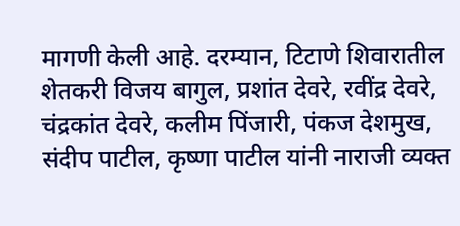मागणी केली आहे. दरम्यान, टिटाणे शिवारातील शेतकरी विजय बागुल, प्रशांत देवरे, रवींद्र देवरे, चंद्रकांत देवरे, कलीम पिंजारी, पंकज देशमुख, संदीप पाटील, कृष्णा पाटील यांनी नाराजी व्यक्त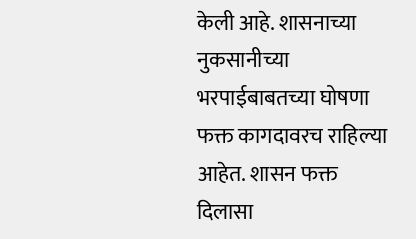केली आहे. शासनाच्या नुकसानीच्या भरपाईबाबतच्या घोषणा फक्त कागदावरच राहिल्या आहेत. शासन फक्त दिलासा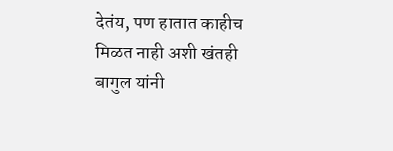देतंय, पण हातात काहीच मिळत नाही अशी खंतही बागुल यांनी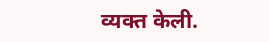व्यक्त केली.